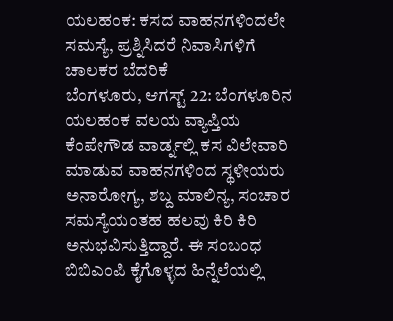ಯಲಹಂಕ: ಕಸದ ವಾಹನಗಳಿಂದಲೇ ಸಮಸ್ಯೆ, ಪ್ರಶ್ನಿಸಿದರೆ ನಿವಾಸಿಗಳಿಗೆ ಚಾಲಕರ ಬೆದರಿಕೆ
ಬೆಂಗಳೂರು, ಆಗಸ್ಟ್ 22: ಬೆಂಗಳೂರಿನ ಯಲಹಂಕ ವಲಯ ವ್ಯಾಪ್ತಿಯ ಕೆಂಪೇಗೌಡ ವಾರ್ಡ್ನಲ್ಲಿ ಕಸ ವಿಲೇವಾರಿ ಮಾಡುವ ವಾಹನಗಳಿಂದ ಸ್ಥಳೀಯರು ಅನಾರೋಗ್ಯ, ಶಬ್ದ ಮಾಲಿನ್ಯ, ಸಂಚಾರ ಸಮಸ್ಯೆಯಂತಹ ಹಲವು ಕಿರಿ ಕಿರಿ ಅನುಭವಿಸುತ್ತಿದ್ದಾರೆ. ಈ ಸಂಬಂಧ ಬಿಬಿಎಂಪಿ ಕೈಗೊಳ್ಳದ ಹಿನ್ನೆಲೆಯಲ್ಲಿ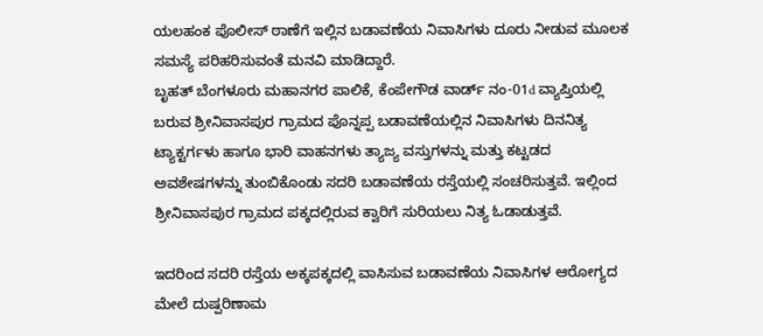ಯಲಹಂಕ ಪೊಲೀಸ್ ಠಾಣೆಗೆ ಇಲ್ಲಿನ ಬಡಾವಣೆಯ ನಿವಾಸಿಗಳು ದೂರು ನೀಡುವ ಮೂಲಕ ಸಮಸ್ಯೆ ಪರಿಹರಿಸುವಂತೆ ಮನವಿ ಮಾಡಿದ್ದಾರೆ.
ಬೃಹತ್ ಬೆಂಗಳೂರು ಮಹಾನಗರ ಪಾಲಿಕೆ, ಕೆಂಪೇಗೌಡ ವಾರ್ಡ್ ನಂ-01d ವ್ಯಾಪ್ತಿಯಲ್ಲಿ ಬರುವ ಶ್ರೀನಿವಾಸಪುರ ಗ್ರಾಮದ ಪೊನ್ನಪ್ಪ ಬಡಾವಣೆಯಲ್ಲಿನ ನಿವಾಸಿಗಳು ದಿನನಿತ್ಯ ಟ್ಯಾಕ್ಟರ್ಗಳು ಹಾಗೂ ಭಾರಿ ವಾಹನಗಳು ತ್ಯಾಜ್ಯ ವಸ್ತುಗಳನ್ನು ಮತ್ತು ಕಟ್ಟಡದ ಅವಶೇಷಗಳನ್ನು ತುಂಬಿಕೊಂಡು ಸದರಿ ಬಡಾವಣೆಯ ರಸ್ತೆಯಲ್ಲಿ ಸಂಚರಿಸುತ್ತವೆ. ಇಲ್ಲಿಂದ ಶ್ರೀನಿವಾಸಪುರ ಗ್ರಾಮದ ಪಕ್ಕದಲ್ಲಿರುವ ಕ್ವಾರಿಗೆ ಸುರಿಯಲು ನಿತ್ಯ ಓಡಾಡುತ್ತವೆ.

ಇದರಿಂದ ಸದರಿ ರಸ್ತೆಯ ಅಕ್ಕಪಕ್ಕದಲ್ಲಿ ವಾಸಿಸುವ ಬಡಾವಣೆಯ ನಿವಾಸಿಗಳ ಆರೋಗ್ಯದ ಮೇಲೆ ದುಷ್ಪರಿಣಾಮ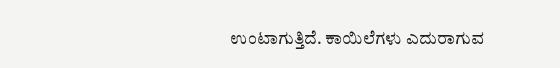ಉಂಟಾಗುತ್ತಿದೆ. ಕಾಯಿಲೆಗಳು ಎದುರಾಗುವ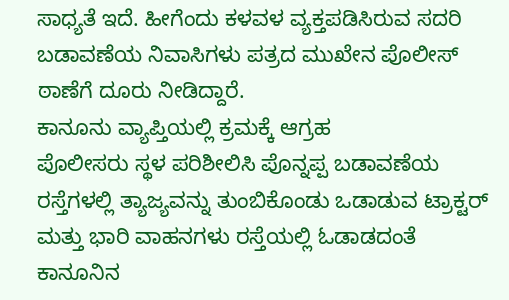ಸಾಧ್ಯತೆ ಇದೆ. ಹೀಗೆಂದು ಕಳವಳ ವ್ಯಕ್ತಪಡಿಸಿರುವ ಸದರಿ ಬಡಾವಣೆಯ ನಿವಾಸಿಗಳು ಪತ್ರದ ಮುಖೇನ ಪೊಲೀಸ್ ಠಾಣೆಗೆ ದೂರು ನೀಡಿದ್ದಾರೆ.
ಕಾನೂನು ವ್ಯಾಪ್ತಿಯಲ್ಲಿ ಕ್ರಮಕ್ಕೆ ಆಗ್ರಹ
ಪೊಲೀಸರು ಸ್ಥಳ ಪರಿಶೀಲಿಸಿ ಪೊನ್ನಪ್ಪ ಬಡಾವಣೆಯ ರಸ್ತೆಗಳಲ್ಲಿ ತ್ಯಾಜ್ಯವನ್ನು ತುಂಬಿಕೊಂಡು ಒಡಾಡುವ ಟ್ರಾಕ್ಟರ್ ಮತ್ತು ಭಾರಿ ವಾಹನಗಳು ರಸ್ತೆಯಲ್ಲಿ ಓಡಾಡದಂತೆ ಕಾನೂನಿನ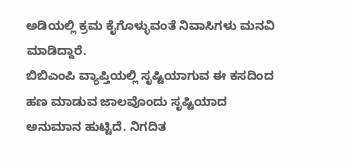ಅಡಿಯಲ್ಲಿ ಕ್ರಮ ಕೈಗೊಳ್ಳುವಂತೆ ನಿವಾಸಿಗಳು ಮನವಿ ಮಾಡಿದ್ದಾರೆ.
ಬಿಬಿಎಂಪಿ ವ್ಯಾಪ್ತಿಯಲ್ಲಿ ಸೃಷ್ಟಿಯಾಗುವ ಈ ಕಸದಿಂದ ಹಣ ಮಾಡುವ ಜಾಲವೊಂದು ಸೃಷ್ಟಿಯಾದ ಅನುಮಾನ ಹುಟ್ಟಿದೆ. ನಿಗದಿತ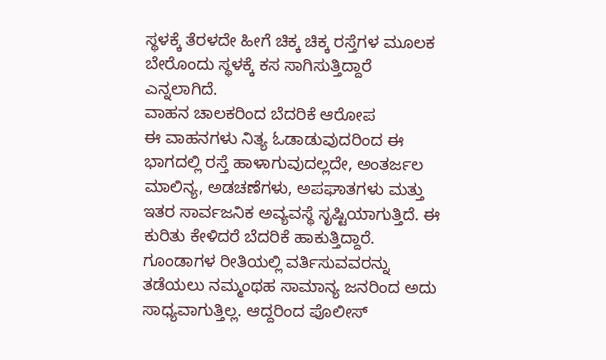ಸ್ಥಳಕ್ಕೆ ತೆರಳದೇ ಹೀಗೆ ಚಿಕ್ಕ ಚಿಕ್ಕ ರಸ್ತೆಗಳ ಮೂಲಕ ಬೇರೊಂದು ಸ್ಥಳಕ್ಕೆ ಕಸ ಸಾಗಿಸುತ್ತಿದ್ದಾರೆ ಎನ್ನಲಾಗಿದೆ.
ವಾಹನ ಚಾಲಕರಿಂದ ಬೆದರಿಕೆ ಆರೋಪ
ಈ ವಾಹನಗಳು ನಿತ್ಯ ಓಡಾಡುವುದರಿಂದ ಈ ಭಾಗದಲ್ಲಿ ರಸ್ತೆ ಹಾಳಾಗುವುದಲ್ಲದೇ, ಅಂತರ್ಜಲ ಮಾಲಿನ್ಯ, ಅಡಚಣೆಗಳು, ಅಪಘಾತಗಳು ಮತ್ತು ಇತರ ಸಾರ್ವಜನಿಕ ಅವ್ಯವಸ್ಥೆ ಸೃಷ್ಟಿಯಾಗುತ್ತಿದೆ. ಈ ಕುರಿತು ಕೇಳಿದರೆ ಬೆದರಿಕೆ ಹಾಕುತ್ತಿದ್ದಾರೆ. ಗೂಂಡಾಗಳ ರೀತಿಯಲ್ಲಿ ವರ್ತಿಸುವವರನ್ನು ತಡೆಯಲು ನಮ್ಮಂಥಹ ಸಾಮಾನ್ಯ ಜನರಿಂದ ಅದು ಸಾಧ್ಯವಾಗುತ್ತಿಲ್ಲ. ಆದ್ದರಿಂದ ಪೊಲೀಸ್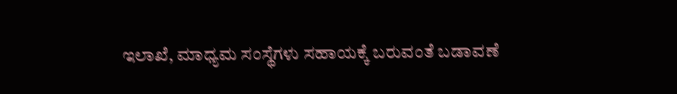ಇಲಾಖೆ, ಮಾಧ್ಯಮ ಸಂಸ್ಥೆಗಳು ಸಹಾಯಕ್ಕೆ ಬರುವಂತೆ ಬಡಾವಣೆ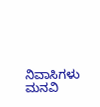ನಿವಾಸಿಗಳು ಮನವಿ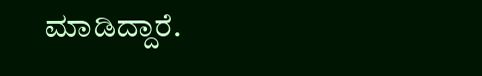ಮಾಡಿದ್ದಾರೆ.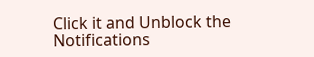Click it and Unblock the Notifications